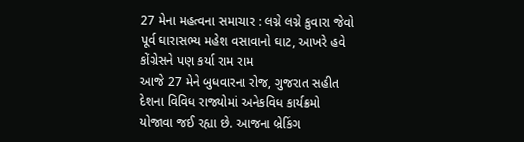27 મેના મહત્વના સમાચાર : લગ્ને લગ્ને કુવારા જેવો પૂર્વ ઘારાસભ્ય મહેશ વસાવાનો ઘાટ, આખરે હવે કોંગ્રેસને પણ કર્યા રામ રામ
આજે 27 મેને બુધવારના રોજ, ગુજરાત સહીત દેશના વિવિધ રાજ્યોમાં અનેકવિધ કાર્યક્રમો યોજાવા જઈ રહ્યા છે. આજના બ્રેકિંગ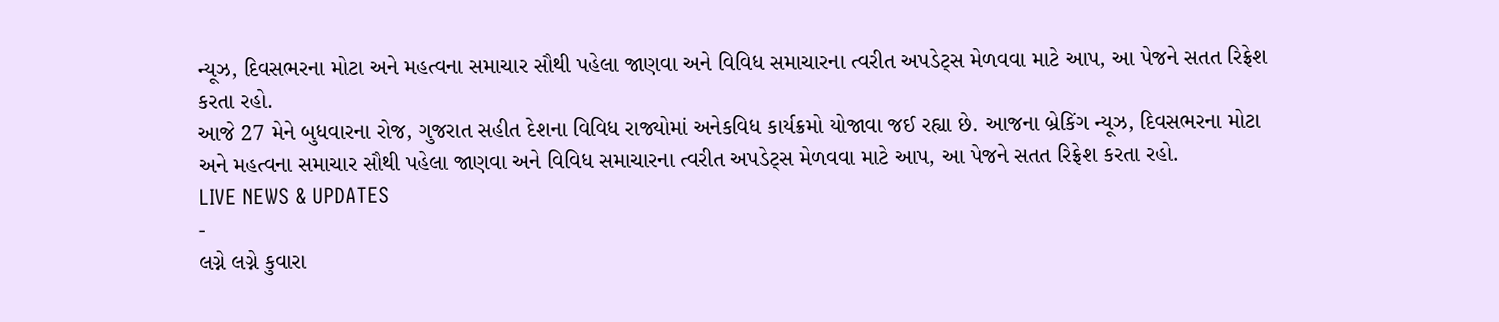ન્યૂઝ, દિવસભરના મોટા અને મહત્વના સમાચાર સૌથી પહેલા જાણવા અને વિવિધ સમાચારના ત્વરીત અપડેટ્સ મેળવવા માટે આપ, આ પેજને સતત રિફ્રેશ કરતા રહો.
આજે 27 મેને બુધવારના રોજ, ગુજરાત સહીત દેશના વિવિધ રાજ્યોમાં અનેકવિધ કાર્યક્રમો યોજાવા જઈ રહ્યા છે. આજના બ્રેકિંગ ન્યૂઝ, દિવસભરના મોટા અને મહત્વના સમાચાર સૌથી પહેલા જાણવા અને વિવિધ સમાચારના ત્વરીત અપડેટ્સ મેળવવા માટે આપ, આ પેજને સતત રિફ્રેશ કરતા રહો.
LIVE NEWS & UPDATES
-
લગ્ને લગ્ને કુવારા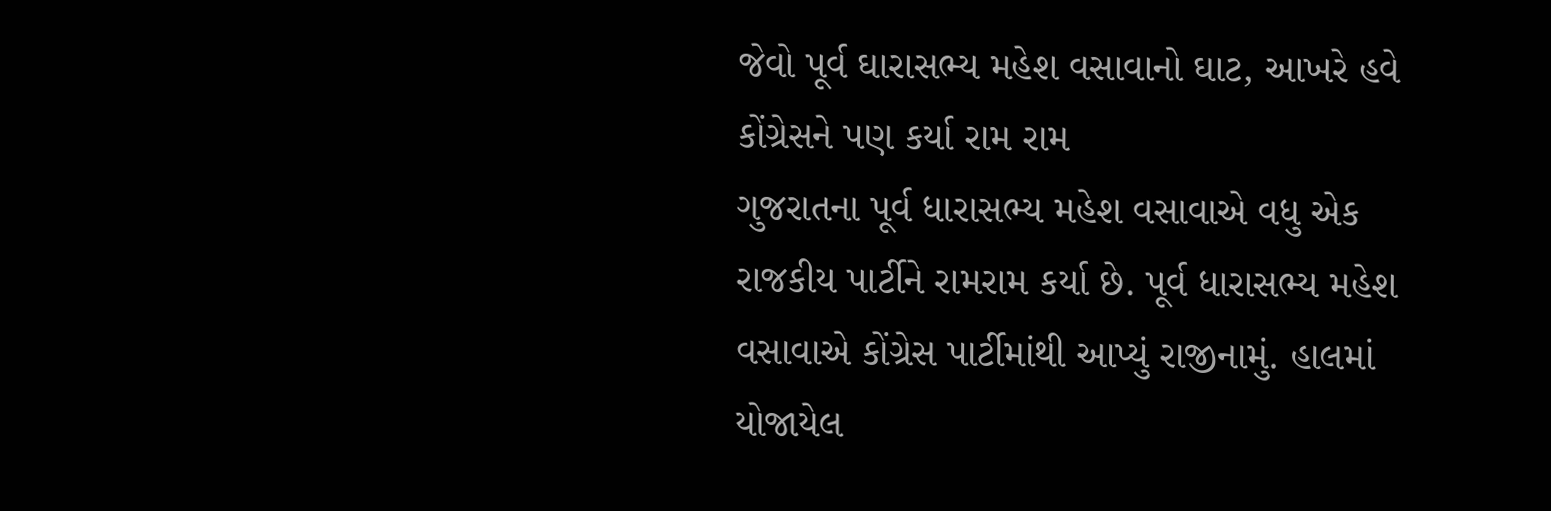જેવો પૂર્વ ઘારાસભ્ય મહેશ વસાવાનો ઘાટ, આખરે હવે કોંગ્રેસને પણ કર્યા રામ રામ
ગુજરાતના પૂર્વ ધારાસભ્ય મહેશ વસાવાએ વધુ એક રાજકીય પાર્ટીને રામરામ કર્યા છે. પૂર્વ ધારાસભ્ય મહેશ વસાવાએ કોંગ્રેસ પાર્ટીમાંથી આપ્યું રાજીનામું. હાલમાં યોજાયેલ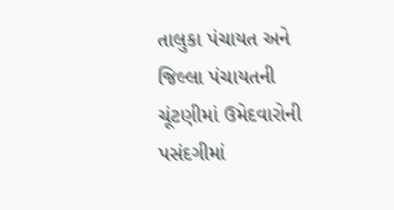તાલુકા પંચાયત અને જિલ્લા પંચાયતની ચૂંટણીમાં ઉમેદવારોની પસંદગીમાં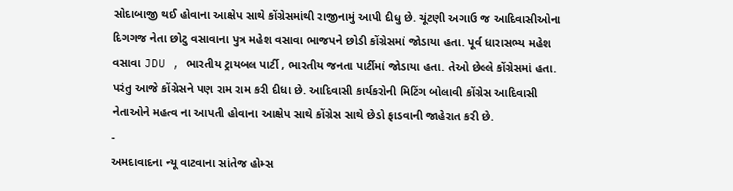સોદાબાજી થઈ હોવાના આક્ષેપ સાથે કોંગ્રેસમાંથી રાજીનામું આપી દીધુ છે. ચૂંટણી અગાઉ જ આદિવાસીઓના દિગગજ નેતા છોટુ વસાવાના પુત્ર મહેશ વસાવા ભાજપને છોડી કોંગ્રેસમાં જોડાયા હતા. પૂર્વ ધારાસભ્ય મહેશ વસાવા JDU , ભારતીય ટ્રાયબલ પાર્ટી , ભારતીય જનતા પાર્ટીમાં જોડાયા હતા. તેઓ છેલ્લે કોંગ્રેસમાં હતા. પરંતુ આજે કોંગ્રેસને પણ રામ રામ કરી દીધા છે. આદિવાસી કાર્યકરોની મિટિંગ બોલાવી કોંગ્રેસ આદિવાસી નેતાઓને મહત્વ ના આપતી હોવાના આક્ષેપ સાથે કોંગ્રેસ સાથે છેડો ફાડવાની જાહેરાત કરી છે.
-
અમદાવાદના ન્યૂ વાટવાના સાંતેજ હોમ્સ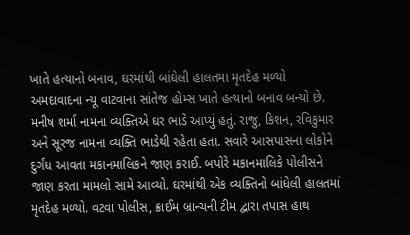ખાતે હત્યાનો બનાવ, ઘરમાંથી બાંઘેલી હાલતમા મૃતદેહ મળ્યો
અમદાવાદના ન્યૂ વાટવાના સાંતેજ હોમ્સ ખાતે હત્યાનો બનાવ બન્યો છે. મનીષ શર્મા નામના વ્યક્તિએ ઘર ભાડે આપ્યું હતું. રાજુ, કિશન, રવિકુમાર અને સૂરજ નામના વ્યક્તિ ભાડેથી રહેતા હતા. સવારે આસપાસના લોકોને દુર્ગંધ આવતા મકાનમાલિકને જાણ કરાઈ. બપોરે મકાનમાલિકે પોલીસને જાણ કરતા મામલો સામે આવ્યો. ઘરમાંથી એક વ્યક્તિનો બાંધેલી હાલતમાં મૃતદેહ મળ્યો. વટવા પોલીસ, ક્રાઈમ બ્રાન્ચની ટીમ દ્વારા તપાસ હાથ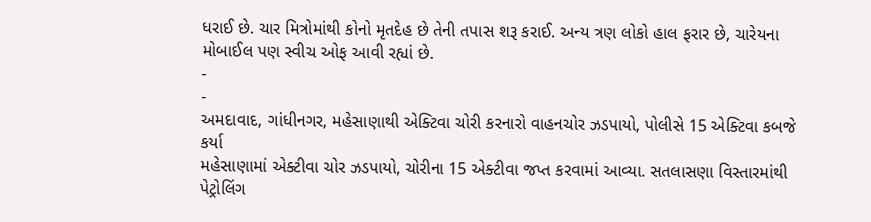ધરાઈ છે. ચાર મિત્રોમાંથી કોનો મૃતદેહ છે તેની તપાસ શરૂ કરાઈ. અન્ય ત્રણ લોકો હાલ ફરાર છે, ચારેયના મોબાઈલ પણ સ્વીચ ઓફ આવી રહ્યાં છે.
-
-
અમદાવાદ, ગાંધીનગર, મહેસાણાથી એક્ટિવા ચોરી કરનારો વાહનચોર ઝડપાયો, પોલીસે 15 એક્ટિવા કબજે કર્યા
મહેસાણામાં એક્ટીવા ચોર ઝડપાયો, ચોરીના 15 એક્ટીવા જપ્ત કરવામાં આવ્યા. સતલાસણા વિસ્તારમાંથી પેટ્રોલિંગ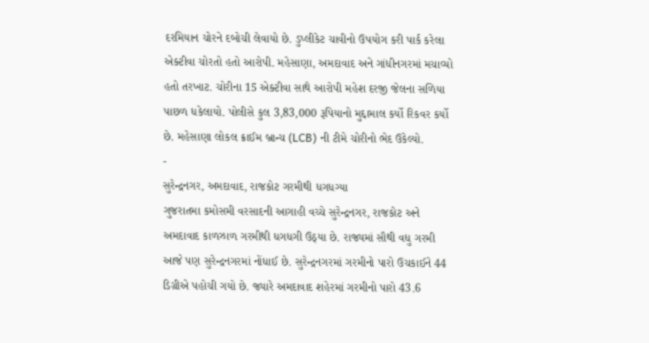દરમિયાન ચોરને દબોચી લેવાયો છે. ડુપ્લીકેટ ચાવીનો ઉપયોગ કરી પાર્ક કરેલા એક્ટીવા ચોરતો હતો આરોપી. મહેસાણા, અમદાવાદ અને ગાંધીનગરમાં મચાવ્યો હતો તરખાટ. ચોરીના 15 એક્ટીવા સાથે આરોપી મહેશ દરજી જેલના સળિયા પાછળ ધકેલાયો. પોલીસે કુલ 3,83,000 રૂપિયાનો મુદ્દામાલ કર્યો રિકવર કર્યો છે. મહેસાણા લોકલ ક્રાઈમ બ્રાન્ચ (LCB) ની ટીમે ચોરીનો ભેદ ઉકેલ્યો.
-
સુરેન્દ્રનગર, અમદાવાદ, રાજકોટ ગરમીથી ધગધગ્યા
ગુજરાતમા કમોસમી વરસાદની આગાહી વચ્ચે સુરેન્દ્રનગર, રાજકોટ અને અમદાવાદ કાળઝાળ ગરમીથી ધગધગી ઉઠ્યા છે. રાજ્યમાં સૌથી વધુ ગરમી આજે પણ સુરેન્દ્રનગરમાં નોંધાઈ છે. સુરેન્દ્રનગરમાં ગરમીનો પારો ઉચકાઈને 44 ડિગ્રીએ પહોચી ગયો છે. જ્યારે અમદાવાદ શહેરમાં ગરમીનો પારો 43.6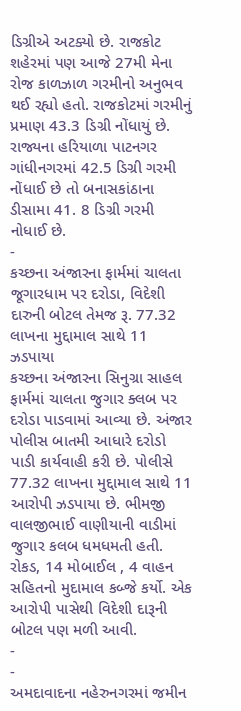ડિગ્રીએ અટક્યો છે. રાજકોટ શહેરમાં પણ આજે 27મી મેના રોજ કાળઝાળ ગરમીનો અનુભવ થઈ રહ્યો હતો. રાજકોટમાં ગરમીનું પ્રમાણ 43.3 ડિગ્રી નોંધાયું છે. રાજ્યના હરિયાળા પાટનગર ગાંધીનગરમાં 42.5 ડિગ્રી ગરમી નોંધાઈ છે તો બનાસકાંઠાના ડીસામા 41. 8 ડિગ્રી ગરમી નોધાઈ છે.
-
કચ્છના અંજારના ફાર્મમાં ચાલતા જૂગારધામ પર દરોડા, વિદેશી દારુની બોટલ તેમજ રૂ. 77.32 લાખના મુદ્દામાલ સાથે 11 ઝડપાયા
કચ્છના અંજારના સિનુગ્રા સાહલ ફાર્મમાં ચાલતા જુગાર ક્લબ પર દરોડા પાડવામાં આવ્યા છે. અંજાર પોલીસ બાતમી આધારે દરોડો પાડી કાર્યવાહી કરી છે. પોલીસે 77.32 લાખના મુદ્દામાલ સાથે 11 આરોપી ઝડપાયા છે. ભીમજી વાલજીભાઈ વાણીયાની વાડીમાં જુગાર કલબ ધમધમતી હતી. રોકડ, 14 મોબાઈલ , 4 વાહન સહિતનો મુદામાલ કબ્જે કર્યો. એક આરોપી પાસેથી વિદેશી દારૂની બોટલ પણ મળી આવી.
-
-
અમદાવાદના નહેરુનગરમાં જમીન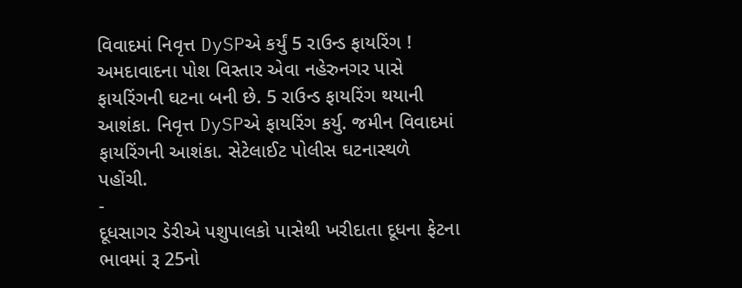વિવાદમાં નિવૃત્ત DySPએ કર્યું 5 રાઉન્ડ ફાયરિંગ !
અમદાવાદના પોશ વિસ્તાર એવા નહેરુનગર પાસે ફાયરિંગની ઘટના બની છે. 5 રાઉન્ડ ફાયરિંગ થયાની આશંકા. નિવૃત્ત DySPએ ફાયરિંગ કર્યુ. જમીન વિવાદમાં ફાયરિંગની આશંકા. સેટેલાઈટ પોલીસ ઘટનાસ્થળે પહોંચી.
-
દૂધસાગર ડેરીએ પશુપાલકો પાસેથી ખરીદાતા દૂધના ફેટના ભાવમાં રૂ 25નો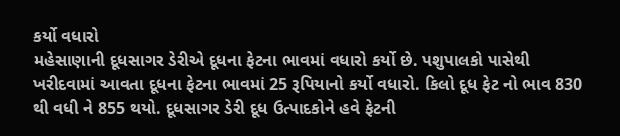કર્યો વધારો
મહેસાણાની દૂધસાગર ડેરીએ દૂધના ફેટના ભાવમાં વધારો કર્યો છે. પશુપાલકો પાસેથી ખરીદવામાં આવતા દૂધના ફેટના ભાવમાં 25 રૂપિયાનો કર્યો વધારો. કિલો દૂધ ફેટ નો ભાવ 830 થી વધી ને 855 થયો. દૂધસાગર ડેરી દૂધ ઉત્પાદકોને હવે ફેટની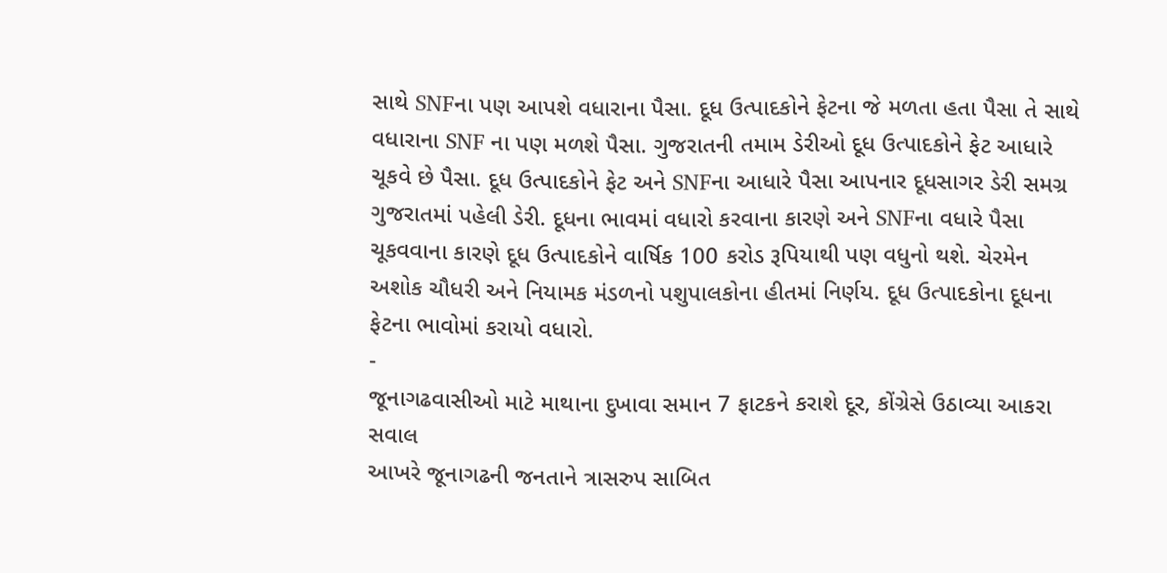સાથે SNFના પણ આપશે વધારાના પૈસા. દૂધ ઉત્પાદકોને ફેટના જે મળતા હતા પૈસા તે સાથે વધારાના SNF ના પણ મળશે પૈસા. ગુજરાતની તમામ ડેરીઓ દૂધ ઉત્પાદકોને ફેટ આધારે ચૂકવે છે પૈસા. દૂધ ઉત્પાદકોને ફેટ અને SNFના આધારે પૈસા આપનાર દૂધસાગર ડેરી સમગ્ર ગુજરાતમાં પહેલી ડેરી. દૂધના ભાવમાં વધારો કરવાના કારણે અને SNFના વધારે પૈસા ચૂકવવાના કારણે દૂધ ઉત્પાદકોને વાર્ષિક 100 કરોડ રૂપિયાથી પણ વધુનો થશે. ચેરમેન અશોક ચૌધરી અને નિયામક મંડળનો પશુપાલકોના હીતમાં નિર્ણય. દૂધ ઉત્પાદકોના દૂધના ફેટના ભાવોમાં કરાયો વધારો.
-
જૂનાગઢવાસીઓ માટે માથાના દુખાવા સમાન 7 ફાટકને કરાશે દૂર, કોંગ્રેસે ઉઠાવ્યા આકરા સવાલ
આખરે જૂનાગઢની જનતાને ત્રાસરુપ સાબિત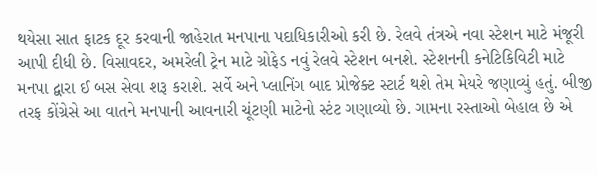થયેસા સાત ફાટક દૂર કરવાની જાહેરાત મનપાના પદાધિકારીઓ કરી છે. રેલવે તંત્રએ નવા સ્ટેશન માટે મંજૂરી આપી દીધી છે. વિસાવદર, અમરેલી ટ્રેન માટે ગ્રોફેડ નવું રેલવે સ્ટેશન બનશે. સ્ટેશનની કનેટિકિવિટી માટે મનપા દ્વારા ઈ બસ સેવા શરૂ કરાશે. સર્વે અને પ્લાનિંગ બાદ પ્રોજેક્ટ સ્ટાર્ટ થશે તેમ મેયરે જણાવ્યું હતું. બીજી તરફ કોંગ્રેસે આ વાતને મનપાની આવનારી ચૂંટણી માટેનો સ્ટંટ ગણાવ્યો છે. ગામના રસ્તાઓ બેહાલ છે એ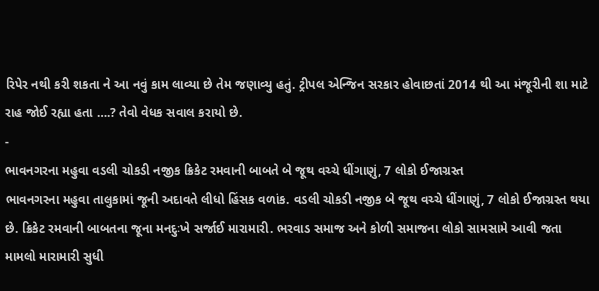રિપેર નથી કરી શકતા ને આ નવું કામ લાવ્યા છે તેમ જણાવ્યુ હતું. ટ્રીપલ એન્જિન સરકાર હોવાછતાં 2014 થી આ મંજૂરીની શા માટે રાહ જોઈ રહ્યા હતા ….? તેવો વેધક સવાલ કરાયો છે.
-
ભાવનગરના મહુવા વડલી ચોકડી નજીક ક્રિકેટ રમવાની બાબતે બે જૂથ વચ્ચે ધીંગાણું, 7 લોકો ઈજાગ્રસ્ત
ભાવનગરના મહુવા તાલુકામાં જૂની અદાવતે લીધો હિંસક વળાંક. વડલી ચોકડી નજીક બે જૂથ વચ્ચે ધીંગાણું, 7 લોકો ઈજાગ્રસ્ત થયા છે. ક્રિકેટ રમવાની બાબતના જૂના મનદુઃખે સર્જાઈ મારામારી. ભરવાડ સમાજ અને કોળી સમાજના લોકો સામસામે આવી જતા મામલો મારામારી સુધી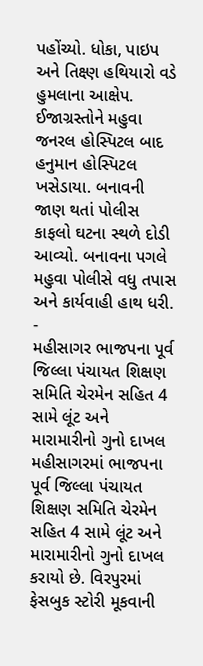પહોંચ્યો. ધોકા, પાઇપ અને તિક્ષ્ણ હથિયારો વડે હુમલાના આક્ષેપ. ઈજાગ્રસ્તોને મહુવા જનરલ હોસ્પિટલ બાદ હનુમાન હોસ્પિટલ ખસેડાયા. બનાવની જાણ થતાં પોલીસ કાફલો ઘટના સ્થળે દોડી આવ્યો. બનાવના પગલે મહુવા પોલીસે વધુ તપાસ અને કાર્યવાહી હાથ ધરી.
-
મહીસાગર ભાજપના પૂર્વ જિલ્લા પંચાયત શિક્ષણ સમિતિ ચેરમેન સહિત 4 સામે લૂંટ અને મારામારીનો ગુનો દાખલ
મહીસાગરમાં ભાજપના પૂર્વ જિલ્લા પંચાયત શિક્ષણ સમિતિ ચેરમેન સહિત 4 સામે લૂંટ અને મારામારીનો ગુનો દાખલ કરાયો છે. વિરપુરમાં ફેસબુક સ્ટોરી મૂકવાની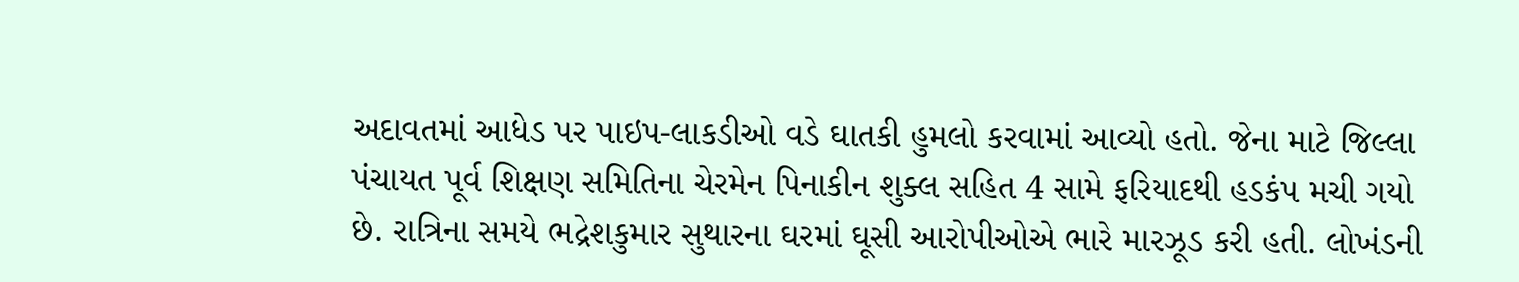અદાવતમાં આધેડ પર પાઇપ-લાકડીઓ વડે ઘાતકી હુમલો કરવામાં આવ્યો હતો. જેના માટે જિલ્લા પંચાયત પૂર્વ શિક્ષણ સમિતિના ચેરમેન પિનાકીન શુક્લ સહિત 4 સામે ફરિયાદથી હડકંપ મચી ગયો છે. રાત્રિના સમયે ભદ્રેશકુમાર સુથારના ઘરમાં ઘૂસી આરોપીઓએ ભારે મારઝૂડ કરી હતી. લોખંડની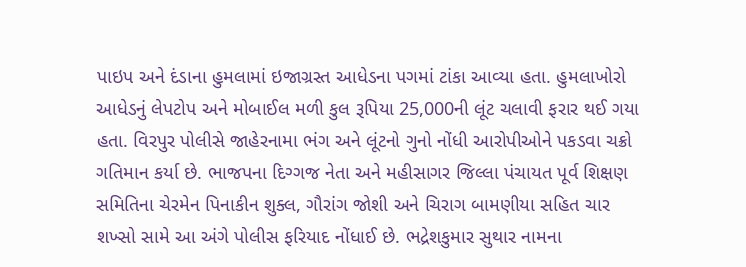પાઇપ અને દંડાના હુમલામાં ઇજાગ્રસ્ત આધેડના પગમાં ટાંકા આવ્યા હતા. હુમલાખોરો આધેડનું લેપટોપ અને મોબાઈલ મળી કુલ રૂપિયા 25,000ની લૂંટ ચલાવી ફરાર થઈ ગયા હતા. વિરપુર પોલીસે જાહેરનામા ભંગ અને લૂંટનો ગુનો નોંધી આરોપીઓને પકડવા ચક્રો ગતિમાન કર્યા છે. ભાજપના દિગ્ગજ નેતા અને મહીસાગર જિલ્લા પંચાયત પૂર્વ શિક્ષણ સમિતિના ચેરમેન પિનાકીન શુક્લ, ગૌરાંગ જોશી અને ચિરાગ બામણીયા સહિત ચાર શખ્સો સામે આ અંગે પોલીસ ફરિયાદ નોંધાઈ છે. ભદ્રેશકુમાર સુથાર નામના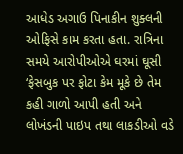આધેડ અગાઉ પિનાકીન શુક્લની ઓફિસે કામ કરતા હતા. રાત્રિના સમયે આરોપીઓએ ઘરમાં ઘૂસી ‘ફેસબુક પર ફોટા કેમ મૂકે છે તેમ કહી ગાળો આપી હતી અને લોખંડની પાઇપ તથા લાકડીઓ વડે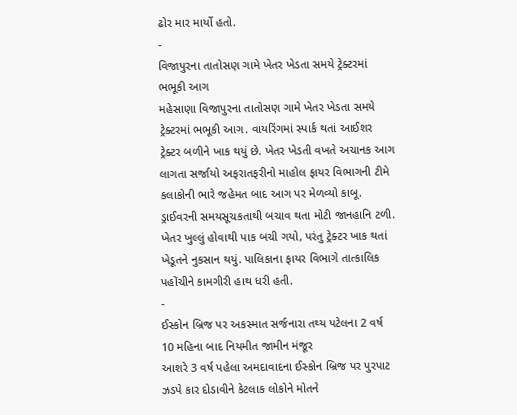ઢોર માર માર્યો હતો.
-
વિજાપુરના તાતોસણ ગામે ખેતર ખેડતા સમયે ટ્રેક્ટરમાં ભભૂકી આગ
મહેસાણા વિજાપુરના તાતોસણ ગામે ખેતર ખેડતા સમયે ટ્રેક્ટરમાં ભભૂકી આગ. વાયરિંગમાં સ્પાર્ક થતાં આઈશર ટ્રેક્ટર બળીને ખાક થયું છે. ખેતર ખેડતી વખતે અચાનક આગ લાગતા સર્જાયો અફરાતફરીનો માહોલ ફાયર વિભાગની ટીમે કલાકોની ભારે જહેમત બાદ આગ પર મેળવ્યો કાબૂ. ડ્રાઈવરની સમયસૂચકતાથી બચાવ થતા મોટી જાનહાનિ ટળી. ખેતર ખુલ્લું હોવાથી પાક બચી ગયો, પરંતુ ટ્રેક્ટર ખાક થતાં ખેડૂતને નુકસાન થયું. પાલિકાના ફાયર વિભાગે તાત્કાલિક પહોંચીને કામગીરી હાથ ધરી હતી.
-
ઈસ્કોન બ્રિજ પર અકસ્માત સર્જનારા તથ્ય પટેલના 2 વર્ષ 10 મહિના બાદ નિયમીત જામીન મંજૂર
આશરે 3 વર્ષ પહેલા અમદાવાદના ઈસ્કોન બ્રિજ પર પુરપાટ ઝડપે કાર દોડાવીને કેટલાક લોકોને મોતને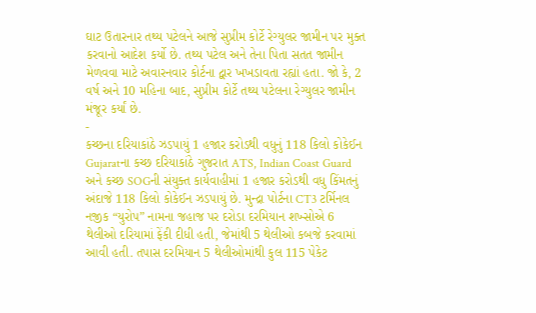ઘાટ ઉતારનાર તથ્ય પટેલને આજે સુપ્રીમ કોર્ટે રેગ્યુલર જામીન પર મુક્ત કરવાનો આદેશ કર્યો છે. તથ્ય પટેલ અને તેના પિતા સતત જામીન મેળવવા માટે અવારનવાર કોર્ટના દ્વાર ખખડાવતા રહ્યાં હતા. જો કે, 2 વર્ષ અને 10 મહિના બાદ, સુપ્રીમ કોર્ટે તથ્ય પટેલના રેગ્યુલર જામીન મંજૂર કર્યાં છે.
-
કચ્છના દરિયાકાંઠે ઝડપાયું 1 હજાર કરોડથી વધુનું 118 કિલો કોકેઈન
Gujaratના કચ્છ દરિયાકાંઠે ગુજરાત ATS, Indian Coast Guard અને કચ્છ SOGની સંયુક્ત કાર્યવાહીમાં 1 હજાર કરોડથી વધુ કિંમતનું અંદાજે 118 કિલો કોકેઈન ઝડપાયું છે. મુન્દ્રા પોર્ટના CT3 ટર્મિનલ નજીક “યુરોપ” નામના જહાજ પર દરોડા દરમિયાન શખ્સોએ 6 થેલીઓ દરિયામાં ફેંકી દીધી હતી, જેમાંથી 5 થેલીઓ કબજે કરવામાં આવી હતી. તપાસ દરમિયાન 5 થેલીઓમાંથી કુલ 115 પેકેટ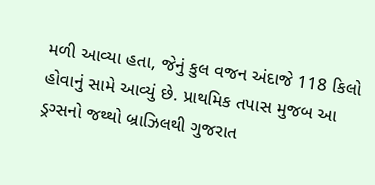મળી આવ્યા હતા, જેનું કુલ વજન અંદાજે 118 કિલો હોવાનું સામે આવ્યું છે. પ્રાથમિક તપાસ મુજબ આ ડ્રગ્સનો જથ્થો બ્રાઝિલથી ગુજરાત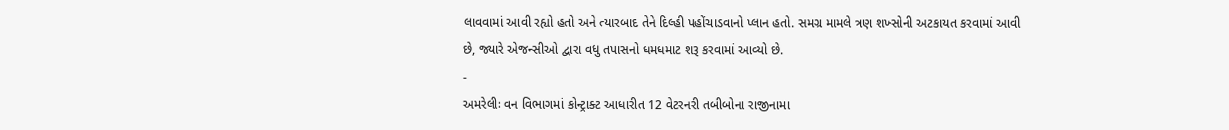લાવવામાં આવી રહ્યો હતો અને ત્યારબાદ તેને દિલ્હી પહોંચાડવાનો પ્લાન હતો. સમગ્ર મામલે ત્રણ શખ્સોની અટકાયત કરવામાં આવી છે, જ્યારે એજન્સીઓ દ્વારા વધુ તપાસનો ધમધમાટ શરૂ કરવામાં આવ્યો છે.
-
અમરેલીઃ વન વિભાગમાં કોન્ટ્રાક્ટ આધારીત 12 વેટરનરી તબીબોના રાજીનામા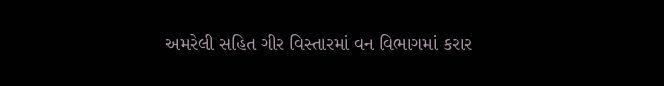અમરેલી સહિત ગીર વિસ્તારમાં વન વિભાગમાં કરાર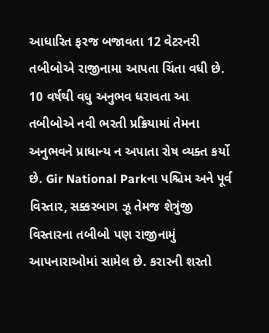આધારિત ફરજ બજાવતા 12 વેટરનરી તબીબોએ રાજીનામા આપતા ચિંતા વધી છે. 10 વર્ષથી વધુ અનુભવ ધરાવતા આ તબીબોએ નવી ભરતી પ્રક્રિયામાં તેમના અનુભવને પ્રાધાન્ય ન અપાતા રોષ વ્યક્ત કર્યો છે. Gir National Parkના પશ્ચિમ અને પૂર્વ વિસ્તાર, સક્કરબાગ ઝૂ તેમજ શેત્રુંજી વિસ્તારના તબીબો પણ રાજીનામું આપનારાઓમાં સામેલ છે. કરારની શરતો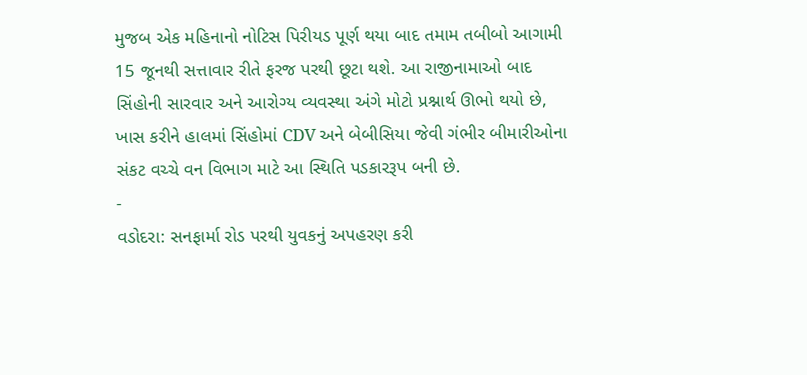મુજબ એક મહિનાનો નોટિસ પિરીયડ પૂર્ણ થયા બાદ તમામ તબીબો આગામી 15 જૂનથી સત્તાવાર રીતે ફરજ પરથી છૂટા થશે. આ રાજીનામાઓ બાદ સિંહોની સારવાર અને આરોગ્ય વ્યવસ્થા અંગે મોટો પ્રશ્નાર્થ ઊભો થયો છે, ખાસ કરીને હાલમાં સિંહોમાં CDV અને બેબીસિયા જેવી ગંભીર બીમારીઓના સંકટ વચ્ચે વન વિભાગ માટે આ સ્થિતિ પડકારરૂપ બની છે.
-
વડોદરા: સનફાર્મા રોડ પરથી યુવકનું અપહરણ કરી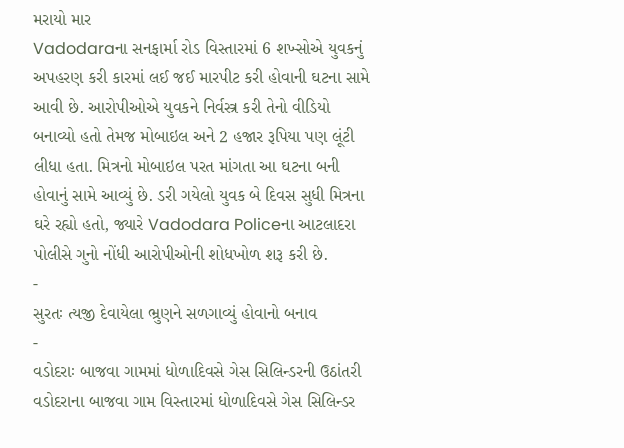મરાયો માર
Vadodaraના સનફાર્મા રોડ વિસ્તારમાં 6 શખ્સોએ યુવકનું અપહરણ કરી કારમાં લઈ જઈ મારપીટ કરી હોવાની ઘટના સામે આવી છે. આરોપીઓએ યુવકને નિર્વસ્ત્ર કરી તેનો વીડિયો બનાવ્યો હતો તેમજ મોબાઇલ અને 2 હજાર રૂપિયા પણ લૂંટી લીધા હતા. મિત્રનો મોબાઇલ પરત માંગતા આ ઘટના બની હોવાનું સામે આવ્યું છે. ડરી ગયેલો યુવક બે દિવસ સુધી મિત્રના ઘરે રહ્યો હતો, જ્યારે Vadodara Policeના આટલાદરા પોલીસે ગુનો નોંધી આરોપીઓની શોધખોળ શરૂ કરી છે.
-
સુરતઃ ત્યજી દેવાયેલા ભ્રુણને સળગાવ્યું હોવાનો બનાવ
-
વડોદરાઃ બાજવા ગામમાં ધોળાદિવસે ગેસ સિલિન્ડરની ઉઠાંતરી
વડોદરાના બાજવા ગામ વિસ્તારમાં ધોળાદિવસે ગેસ સિલિન્ડર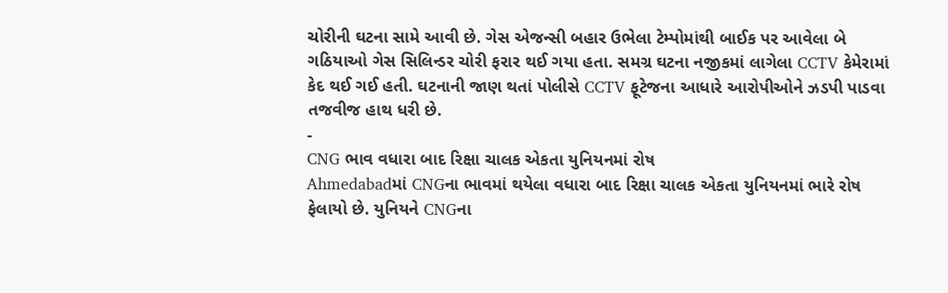ચોરીની ઘટના સામે આવી છે. ગેસ એજન્સી બહાર ઉભેલા ટેમ્પોમાંથી બાઈક પર આવેલા બે ગઠિયાઓ ગેસ સિલિન્ડર ચોરી ફરાર થઈ ગયા હતા. સમગ્ર ઘટના નજીકમાં લાગેલા CCTV કેમેરામાં કેદ થઈ ગઈ હતી. ઘટનાની જાણ થતાં પોલીસે CCTV ફૂટેજના આધારે આરોપીઓને ઝડપી પાડવા તજવીજ હાથ ધરી છે.
-
CNG ભાવ વધારા બાદ રિક્ષા ચાલક એકતા યુનિયનમાં રોષ
Ahmedabadમાં CNGના ભાવમાં થયેલા વધારા બાદ રિક્ષા ચાલક એકતા યુનિયનમાં ભારે રોષ ફેલાયો છે. યુનિયને CNGના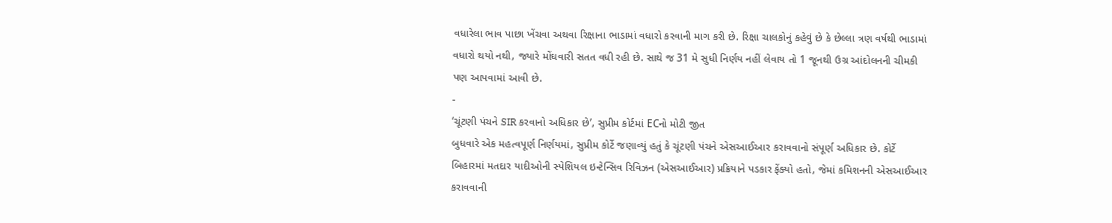વધારેલા ભાવ પાછા ખેંચવા અથવા રિક્ષાના ભાડામાં વધારો કરવાની માગ કરી છે. રિક્ષા ચાલકોનું કહેવું છે કે છેલ્લા ત્રણ વર્ષથી ભાડામાં વધારો થયો નથી, જ્યારે મોંઘવારી સતત વધી રહી છે. સાથે જ 31 મે સુધી નિર્ણય નહીં લેવાય તો 1 જૂનથી ઉગ્ર આંદોલનની ચીમકી પણ આપવામાં આવી છે.
-
‘ચૂંટણી પંચને SIR કરવાનો અધિકાર છે’, સુપ્રીમ કોર્ટમાં ECનો મોટી જીત
બુધવારે એક મહત્વપૂર્ણ નિર્ણયમાં, સુપ્રીમ કોર્ટે જણાવ્યું હતું કે ચૂંટણી પંચને એસઆઈઆર કરાવવાનો સંપૂર્ણ અધિકાર છે. કોર્ટે બિહારમાં મતદાર યાદીઓની સ્પેશિયલ ઇન્ટેન્સિવ રિવિઝન (એસઆઈઆર) પ્રક્રિયાને પડકાર ફેંક્યો હતો, જેમાં કમિશનની એસઆઈઆર કરાવવાની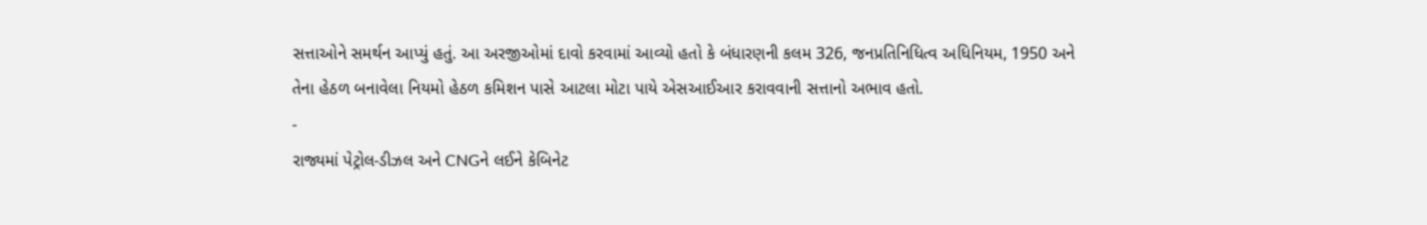સત્તાઓને સમર્થન આપ્યું હતું. આ અરજીઓમાં દાવો કરવામાં આવ્યો હતો કે બંધારણની કલમ 326, જનપ્રતિનિધિત્વ અધિનિયમ, 1950 અને તેના હેઠળ બનાવેલા નિયમો હેઠળ કમિશન પાસે આટલા મોટા પાયે એસઆઈઆર કરાવવાની સત્તાનો અભાવ હતો.
-
રાજ્યમાં પેટ્રોલ-ડીઝલ અને CNGને લઈને કેબિનેટ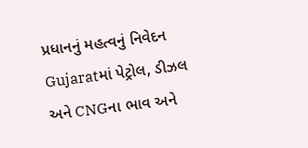પ્રધાનનું મહત્વનું નિવેદન
Gujaratમાં પેટ્રોલ, ડીઝલ અને CNGના ભાવ અને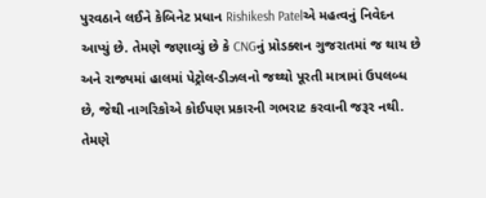પુરવઠાને લઈને કેબિનેટ પ્રધાન Rishikesh Patelએ મહત્વનું નિવેદન આપ્યું છે. તેમણે જણાવ્યું છે કે CNGનું પ્રોડક્શન ગુજરાતમાં જ થાય છે અને રાજ્યમાં હાલમાં પેટ્રોલ-ડીઝલનો જથ્થો પૂરતી માત્રામાં ઉપલબ્ધ છે, જેથી નાગરિકોએ કોઈપણ પ્રકારની ગભરાટ કરવાની જરૂર નથી. તેમણે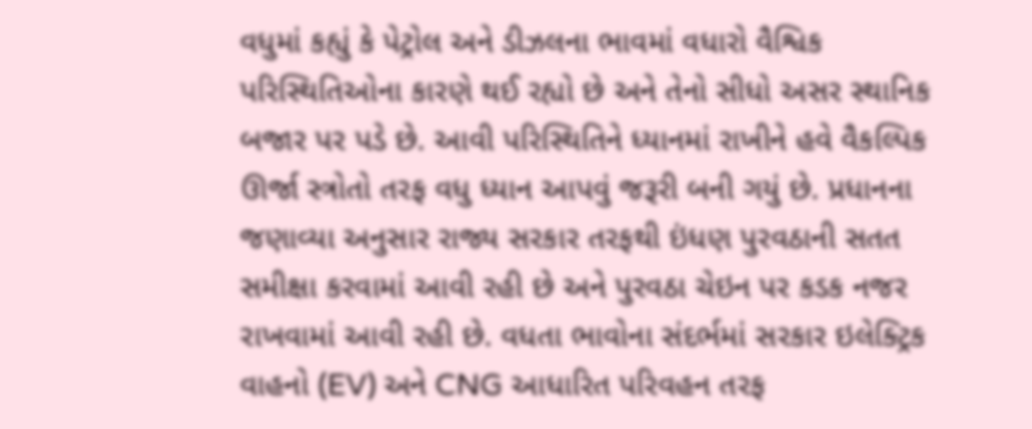વધુમાં કહ્યું કે પેટ્રોલ અને ડીઝલના ભાવમાં વધારો વૈશ્વિક પરિસ્થિતિઓના કારણે થઈ રહ્યો છે અને તેનો સીધો અસર સ્થાનિક બજાર પર પડે છે. આવી પરિસ્થિતિને ધ્યાનમાં રાખીને હવે વૈકલ્પિક ઊર્જા સ્ત્રોતો તરફ વધુ ધ્યાન આપવું જરૂરી બની ગયું છે. પ્રધાનના જણાવ્યા અનુસાર રાજ્ય સરકાર તરફથી ઇંધણ પુરવઠાની સતત સમીક્ષા કરવામાં આવી રહી છે અને પુરવઠા ચેઇન પર કડક નજર રાખવામાં આવી રહી છે. વધતા ભાવોના સંદર્ભમાં સરકાર ઇલેક્ટ્રિક વાહનો (EV) અને CNG આધારિત પરિવહન તરફ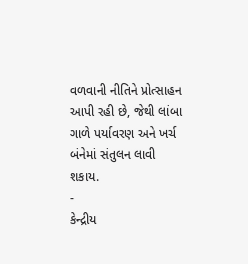વળવાની નીતિને પ્રોત્સાહન આપી રહી છે, જેથી લાંબા ગાળે પર્યાવરણ અને ખર્ચ બંનેમાં સંતુલન લાવી શકાય.
-
કેન્દ્રીય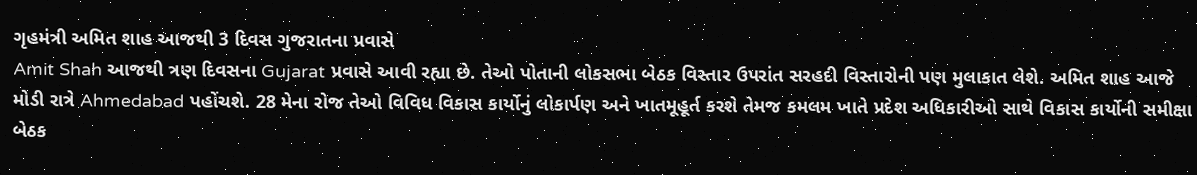ગૃહમંત્રી અમિત શાહ આજથી 3 દિવસ ગુજરાતના પ્રવાસે
Amit Shah આજથી ત્રણ દિવસના Gujarat પ્રવાસે આવી રહ્યા છે. તેઓ પોતાની લોકસભા બેઠક વિસ્તાર ઉપરાંત સરહદી વિસ્તારોની પણ મુલાકાત લેશે. અમિત શાહ આજે મોડી રાત્રે Ahmedabad પહોંચશે. 28 મેના રોજ તેઓ વિવિધ વિકાસ કાર્યોનું લોકાર્પણ અને ખાતમૂહૂર્ત કરશે તેમજ કમલમ ખાતે પ્રદેશ અધિકારીઓ સાથે વિકાસ કાર્યોની સમીક્ષા બેઠક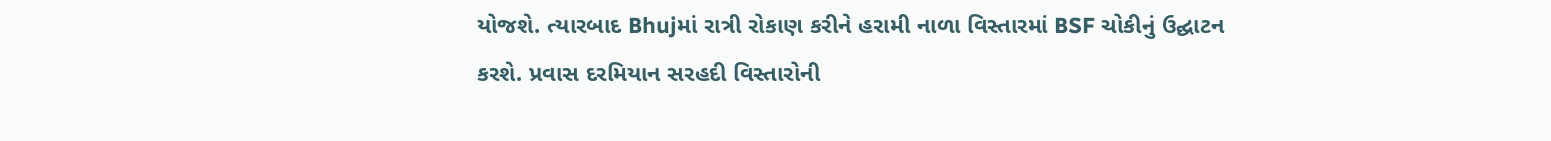યોજશે. ત્યારબાદ Bhujમાં રાત્રી રોકાણ કરીને હરામી નાળા વિસ્તારમાં BSF ચોકીનું ઉદ્ઘાટન કરશે. પ્રવાસ દરમિયાન સરહદી વિસ્તારોની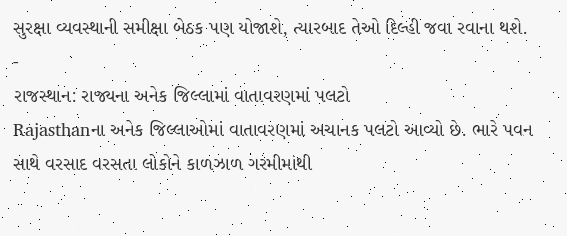સુરક્ષા વ્યવસ્થાની સમીક્ષા બેઠક પણ યોજાશે, ત્યારબાદ તેઓ દિલ્હી જવા રવાના થશે.
-
રાજસ્થાન: રાજ્યના અનેક જિલ્લામાં વાતાવરણમાં પલટો
Rajasthanના અનેક જિલ્લાઓમાં વાતાવરણમાં અચાનક પલટો આવ્યો છે. ભારે પવન સાથે વરસાદ વરસતા લોકોને કાળઝાળ ગરમીમાંથી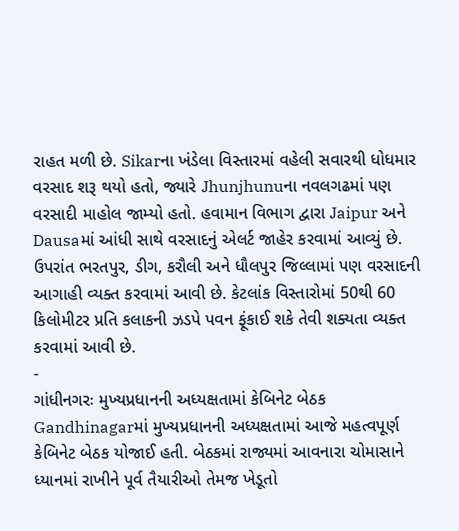રાહત મળી છે. Sikarના ખંડેલા વિસ્તારમાં વહેલી સવારથી ધોધમાર વરસાદ શરૂ થયો હતો, જ્યારે Jhunjhunuના નવલગઢમાં પણ વરસાદી માહોલ જામ્યો હતો. હવામાન વિભાગ દ્વારા Jaipur અને Dausaમાં આંધી સાથે વરસાદનું એલર્ટ જાહેર કરવામાં આવ્યું છે. ઉપરાંત ભરતપુર, ડીગ, કરૌલી અને ધૌલપુર જિલ્લામાં પણ વરસાદની આગાહી વ્યક્ત કરવામાં આવી છે. કેટલાંક વિસ્તારોમાં 50થી 60 કિલોમીટર પ્રતિ કલાકની ઝડપે પવન ફૂંકાઈ શકે તેવી શક્યતા વ્યક્ત કરવામાં આવી છે.
-
ગાંધીનગરઃ મુખ્યપ્રધાનની અધ્યક્ષતામાં કેબિનેટ બેઠક
Gandhinagarમાં મુખ્યપ્રધાનની અધ્યક્ષતામાં આજે મહત્વપૂર્ણ કેબિનેટ બેઠક યોજાઈ હતી. બેઠકમાં રાજ્યમાં આવનારા ચોમાસાને ધ્યાનમાં રાખીને પૂર્વ તૈયારીઓ તેમજ ખેડૂતો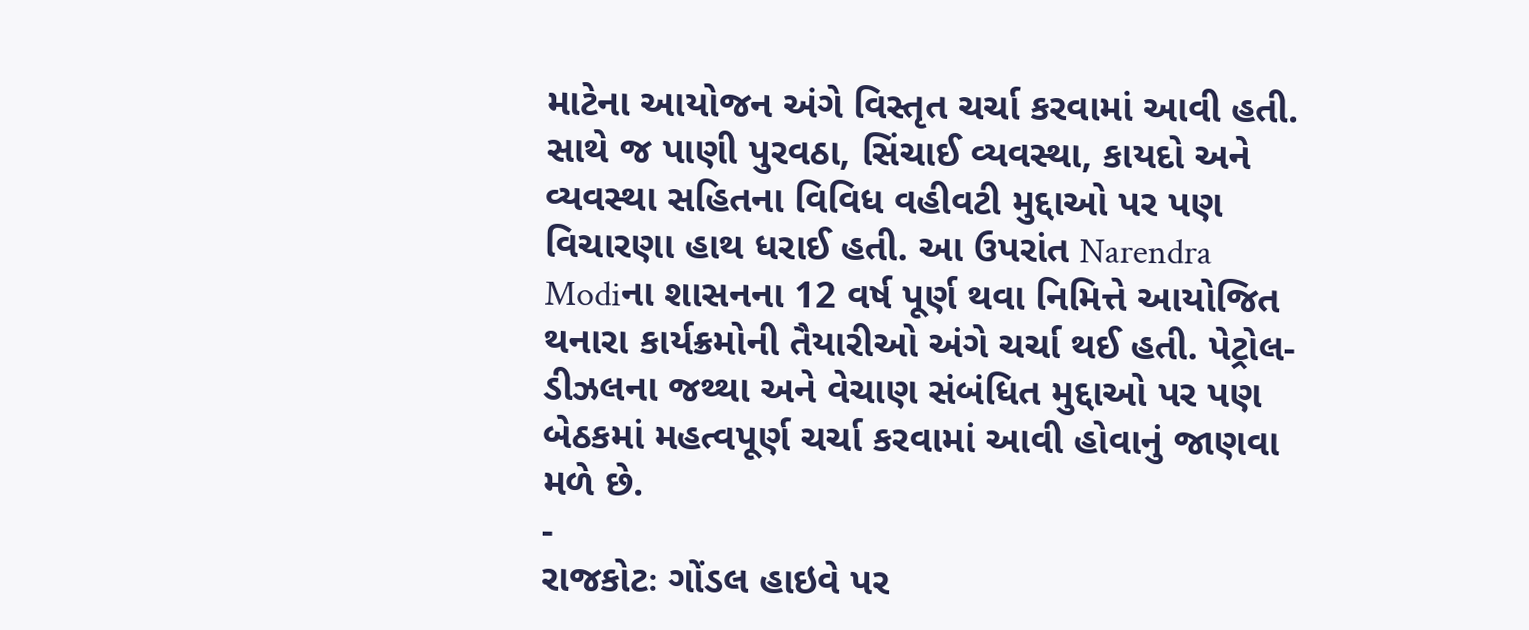માટેના આયોજન અંગે વિસ્તૃત ચર્ચા કરવામાં આવી હતી. સાથે જ પાણી પુરવઠા, સિંચાઈ વ્યવસ્થા, કાયદો અને વ્યવસ્થા સહિતના વિવિધ વહીવટી મુદ્દાઓ પર પણ વિચારણા હાથ ધરાઈ હતી. આ ઉપરાંત Narendra Modiના શાસનના 12 વર્ષ પૂર્ણ થવા નિમિત્તે આયોજિત થનારા કાર્યક્રમોની તૈયારીઓ અંગે ચર્ચા થઈ હતી. પેટ્રોલ-ડીઝલના જથ્થા અને વેચાણ સંબંધિત મુદ્દાઓ પર પણ બેઠકમાં મહત્વપૂર્ણ ચર્ચા કરવામાં આવી હોવાનું જાણવા મળે છે.
-
રાજકોટઃ ગોંડલ હાઇવે પર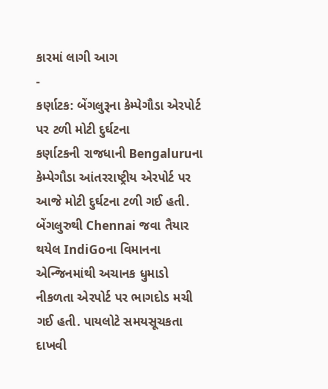કારમાં લાગી આગ
-
કર્ણાટક: બેંગલુરૂના કેમ્પેગૌડા એરપોર્ટ પર ટળી મોટી દુર્ઘટના
કર્ણાટકની રાજધાની Bengaluruના કેમ્પેગૌડા આંતરરાષ્ટ્રીય એરપોર્ટ પર આજે મોટી દુર્ઘટના ટળી ગઈ હતી. બેંગલુરુથી Chennai જવા તૈયાર થયેલ IndiGoના વિમાનના એન્જિનમાંથી અચાનક ધુમાડો નીકળતા એરપોર્ટ પર ભાગદોડ મચી ગઈ હતી. પાયલોટે સમયસૂચકતા દાખવી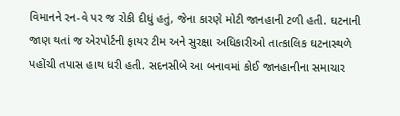વિમાનને રન-વે પર જ રોકી દીધું હતું, જેના કારણે મોટી જાનહાની ટળી હતી. ઘટનાની જાણ થતાં જ એરપોર્ટની ફાયર ટીમ અને સુરક્ષા અધિકારીઓ તાત્કાલિક ઘટનાસ્થળે પહોંચી તપાસ હાથ ધરી હતી. સદનસીબે આ બનાવમાં કોઈ જાનહાનીના સમાચાર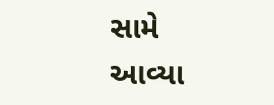સામે આવ્યા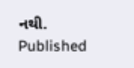નથી.
Published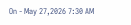On - May 27,2026 7:30 AM